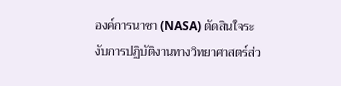องค์การนาซา (NASA) ตัดสินใจระงับการปฏิบัติงานทางวิทยาศาสตร์ส่ว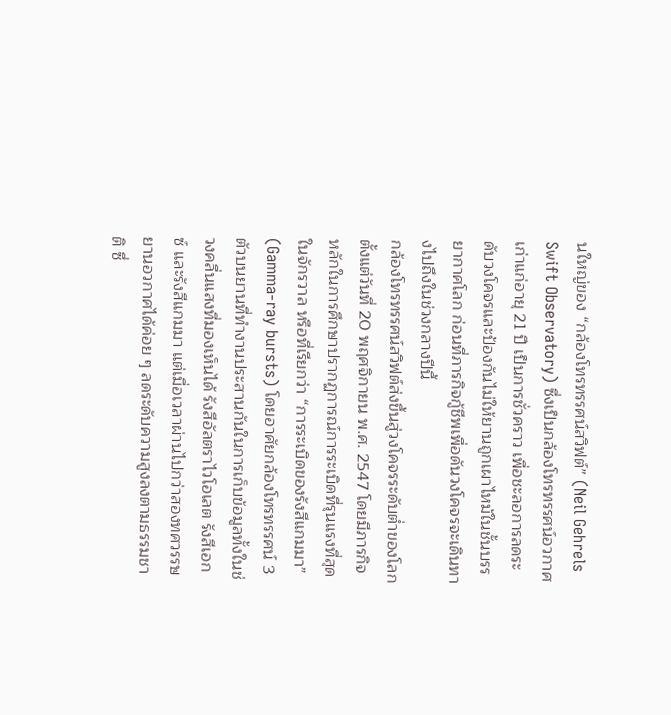นใหญ่ของ “กล้องโทรทรรศน์สวิฟต์” (Neil Gehrels Swift Observatory) ซึ่งเป็นกล้องโทรทรรศน์อวกาศเก่าแก่อายุ 21 ปี เป็นการชั่วคราว เพื่อชะลอการลดระดับวงโคจรและป้องกันไม่ให้ยานถูกเผาไหม้ในชั้นบรรยากาศโลก ก่อนที่ภารกิจกู้ชีพเพื่อดันวงโคจรจะเดินทางไปถึงในช่วงกลางปีนี้
กล้องโทรทรรศน์สวิฟต์ส่งขึ้นสู่วงโคจรระดับต่ำของโลกตั้งแต่วันที่ 20 พฤศจิกายน พ.ศ. 2547 โดยมีภารกิจหลักในการศึกษาปรากฏการณ์การระเบิดที่รุนแรงที่สุดในจักรวาล หรือที่เรียกว่า “การระเบิดของรังสีแกมมา” (Gamma-ray bursts) โดยอาศัยกล้องโทรทรรศน์ 3 ตัวบนยานที่ทำงานประสานกันในการเก็บข้อมูลทั้งในช่วงคลื่นแสงที่มองเห็นได้ รังสีอัลตราไวโอเลต รังสีเอกซ์ และรังสีแกมมา แต่เมื่อเวลาผ่านไปกว่าสองทศวรรษ ยานอวกาศได้ค่อย ๆ ลดระดับความสูงลงตามธรรมชาติ ซึ่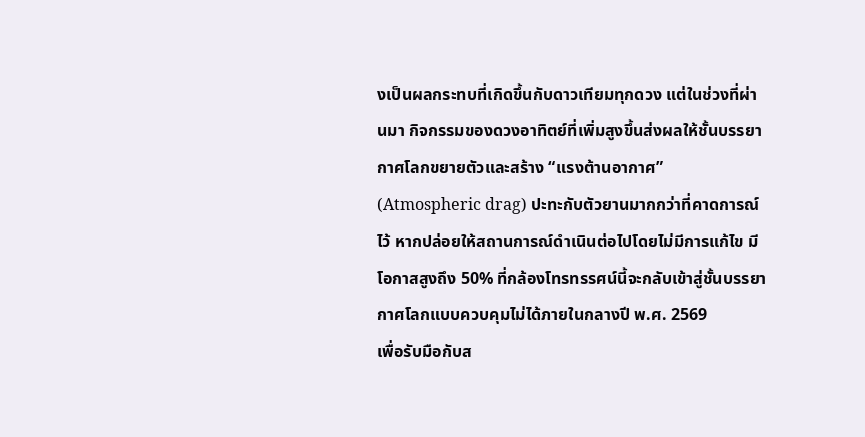งเป็นผลกระทบที่เกิดขึ้นกับดาวเทียมทุกดวง แต่ในช่วงที่ผ่านมา กิจกรรมของดวงอาทิตย์ที่เพิ่มสูงขึ้นส่งผลให้ชั้นบรรยากาศโลกขยายตัวและสร้าง “แรงต้านอากาศ” (Atmospheric drag) ปะทะกับตัวยานมากกว่าที่คาดการณ์ไว้ หากปล่อยให้สถานการณ์ดำเนินต่อไปโดยไม่มีการแก้ไข มีโอกาสสูงถึง 50% ที่กล้องโทรทรรศน์นี้จะกลับเข้าสู่ชั้นบรรยากาศโลกแบบควบคุมไม่ได้ภายในกลางปี พ.ศ. 2569
เพื่อรับมือกับส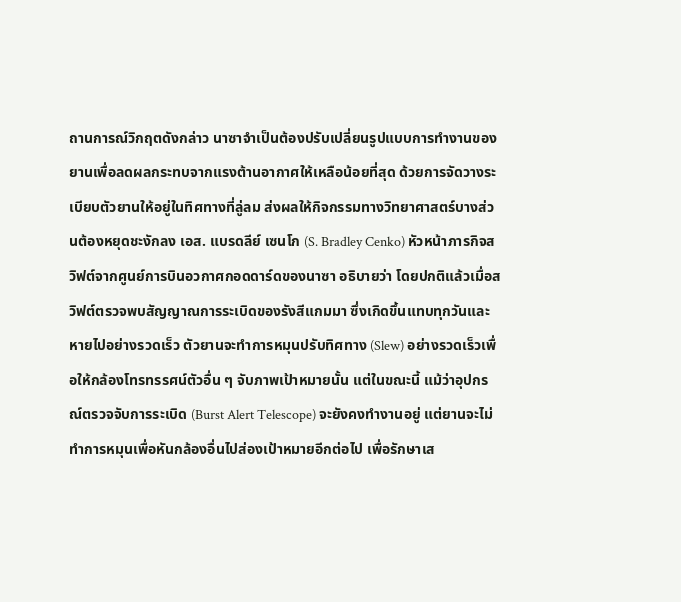ถานการณ์วิกฤตดังกล่าว นาซาจำเป็นต้องปรับเปลี่ยนรูปแบบการทำงานของยานเพื่อลดผลกระทบจากแรงต้านอากาศให้เหลือน้อยที่สุด ด้วยการจัดวางระเบียบตัวยานให้อยู่ในทิศทางที่ลู่ลม ส่งผลให้กิจกรรมทางวิทยาศาสตร์บางส่วนต้องหยุดชะงักลง เอส. แบรดลีย์ เซนโก (S. Bradley Cenko) หัวหน้าภารกิจสวิฟต์จากศูนย์การบินอวกาศกอดดาร์ดของนาซา อธิบายว่า โดยปกติแล้วเมื่อสวิฟต์ตรวจพบสัญญาณการระเบิดของรังสีแกมมา ซึ่งเกิดขึ้นแทบทุกวันและหายไปอย่างรวดเร็ว ตัวยานจะทำการหมุนปรับทิศทาง (Slew) อย่างรวดเร็วเพื่อให้กล้องโทรทรรศน์ตัวอื่น ๆ จับภาพเป้าหมายนั้น แต่ในขณะนี้ แม้ว่าอุปกรณ์ตรวจจับการระเบิด (Burst Alert Telescope) จะยังคงทำงานอยู่ แต่ยานจะไม่ทำการหมุนเพื่อหันกล้องอื่นไปส่องเป้าหมายอีกต่อไป เพื่อรักษาเส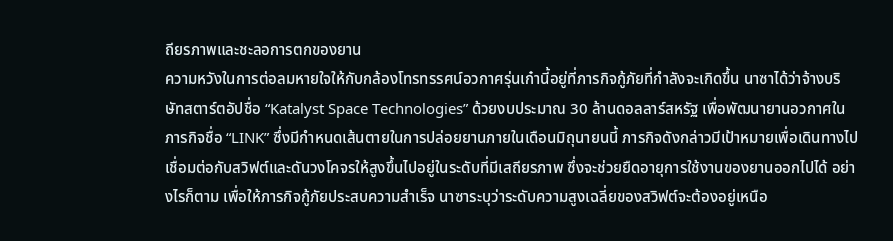ถียรภาพและชะลอการตกของยาน
ความหวังในการต่อลมหายใจให้กับกล้องโทรทรรศน์อวกาศรุ่นเก๋านี้อยู่ที่ภารกิจกู้ภัยที่กำลังจะเกิดขึ้น นาซาได้ว่าจ้างบริษัทสตาร์ตอัปชื่อ “Katalyst Space Technologies” ด้วยงบประมาณ 30 ล้านดอลลาร์สหรัฐ เพื่อพัฒนายานอวกาศในภารกิจชื่อ “LINK” ซึ่งมีกำหนดเส้นตายในการปล่อยยานภายในเดือนมิถุนายนนี้ ภารกิจดังกล่าวมีเป้าหมายเพื่อเดินทางไปเชื่อมต่อกับสวิฟต์และดันวงโคจรให้สูงขึ้นไปอยู่ในระดับที่มีเสถียรภาพ ซึ่งจะช่วยยืดอายุการใช้งานของยานออกไปได้ อย่างไรก็ตาม เพื่อให้ภารกิจกู้ภัยประสบความสำเร็จ นาซาระบุว่าระดับความสูงเฉลี่ยของสวิฟต์จะต้องอยู่เหนือ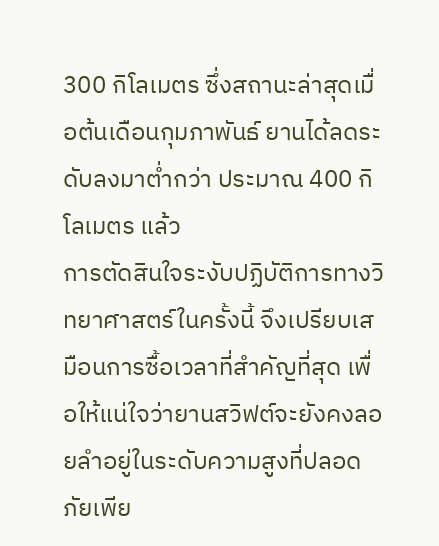300 กิโลเมตร ซึ่งสถานะล่าสุดเมื่อต้นเดือนกุมภาพันธ์ ยานได้ลดระดับลงมาต่ำกว่า ประมาณ 400 กิโลเมตร แล้ว
การตัดสินใจระงับปฏิบัติการทางวิทยาศาสตร์ในครั้งนี้ จึงเปรียบเสมือนการซื้อเวลาที่สำคัญที่สุด เพื่อให้แน่ใจว่ายานสวิฟต์จะยังคงลอยลำอยู่ในระดับความสูงที่ปลอดภัยเพีย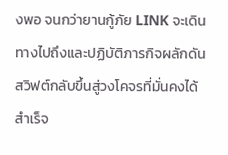งพอ จนกว่ายานกู้ภัย LINK จะเดินทางไปถึงและปฏิบัติภารกิจผลักดันสวิฟต์กลับขึ้นสู่วงโคจรที่มั่นคงได้สำเร็จ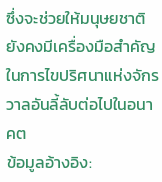ซึ่งจะช่วยให้มนุษยชาติยังคงมีเครื่องมือสำคัญในการไขปริศนาแห่งจักรวาลอันลี้ลับต่อไปในอนาคต
ข้อมูลอ้างอิง: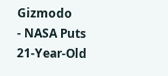Gizmodo
- NASA Puts 21-Year-Old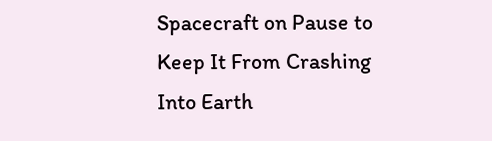Spacecraft on Pause to Keep It From Crashing Into Earth